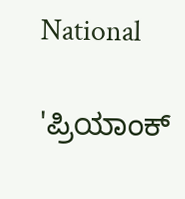National

'ಪ್ರಿಯಾಂಕ್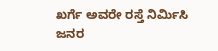ಖರ್ಗೆ ಅವರೇ ರಸ್ತೆ ನಿರ್ಮಿಸಿ ಜನರ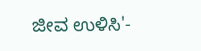ಜೀವ ಉಳಿಸಿ'-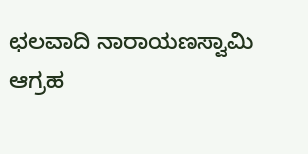ಛಲವಾದಿ ನಾರಾಯಣಸ್ವಾಮಿ ಆಗ್ರಹ